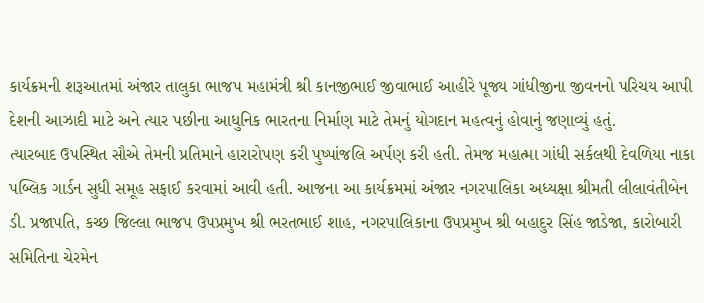કાર્યક્રમની શરૂઆતમાં અંજાર તાલુકા ભાજપ મહામંત્રી શ્રી કાનજીભાઈ જીવાભાઈ આહીરે પૂજ્ય ગાંધીજીના જીવનનો પરિચય આપી દેશની આઝાદી માટે અને ત્યાર પછીના આધુનિક ભારતના નિર્માણ માટે તેમનું યોગદાન મહત્વનું હોવાનું જણાવ્યું હતું.
ત્યારબાદ ઉપસ્થિત સૌએ તેમની પ્રતિમાને હારારોપણ કરી પુષ્પાંજલિ અર્પણ કરી હતી. તેમજ મહાત્મા ગાંધી સર્કલથી દેવળિયા નાકા પબ્લિક ગાર્ડન સુધી સમૂહ સફાઈ કરવામાં આવી હતી. આજના આ કાર્યક્રમમાં અંજાર નગરપાલિકા અધ્યક્ષા શ્રીમતી લીલાવંતીબેન ડી. પ્રજાપતિ, કચ્છ જિલ્લા ભાજપ ઉપપ્રમુખ શ્રી ભરતભાઈ શાહ, નગરપાલિકાના ઉપપ્રમુખ શ્રી બહાદુર સિંહ જાડેજા, કારોબારી સમિતિના ચેરમેન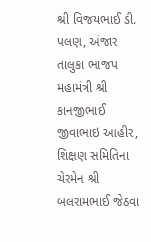શ્રી વિજયભાઈ ડી. પલણ, અંજાર તાલુકા ભાજપ મહામંત્રી શ્રી કાનજીભાઈ જીવાભાઇ આહીર, શિક્ષણ સમિતિના ચેરમેન શ્રી બલરામભાઈ જેઠવા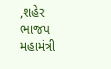,શહેર ભાજપ મહામંત્રી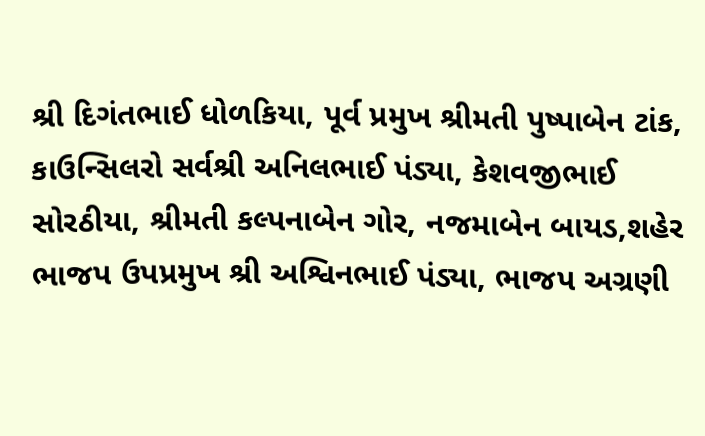શ્રી દિગંતભાઈ ધોળકિયા, પૂર્વ પ્રમુખ શ્રીમતી પુષ્પાબેન ટાંક, કાઉન્સિલરો સર્વશ્રી અનિલભાઈ પંડ્યા, કેશવજીભાઈ સોરઠીયા, શ્રીમતી કલ્પનાબેન ગોર, નજમાબેન બાયડ,શહેર ભાજપ ઉપપ્રમુખ શ્રી અશ્વિનભાઈ પંડ્યા, ભાજપ અગ્રણી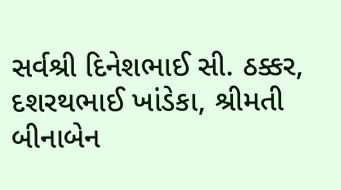સર્વશ્રી દિનેશભાઈ સી. ઠક્કર, દશરથભાઈ ખાંડેકા, શ્રીમતી બીનાબેન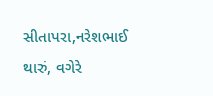સીતાપરા,નરેશભાઈ થારું, વગેરે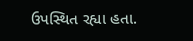ઉપસ્થિત રહ્યા હતા.